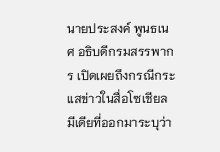นายประสงค์ พูนธเนศ อธิบดีกรมสรรพากร เปิดเผยถึงกรณีกระแสข่าวในสื่อโซเชียลมีเดียที่ออกมาระบุว่า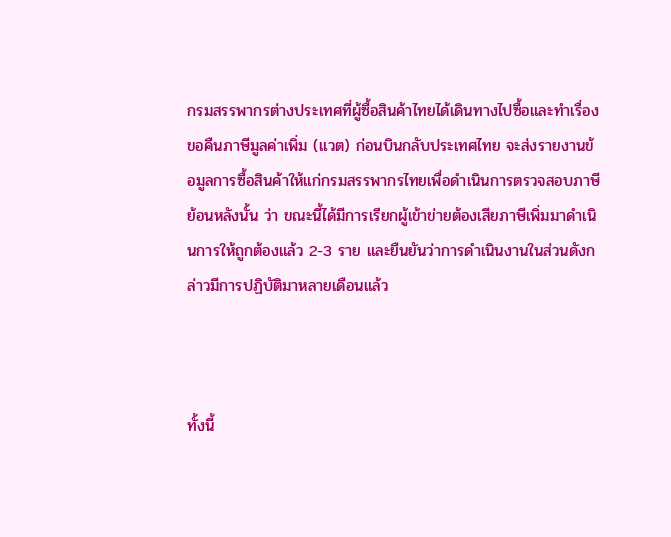กรมสรรพากรต่างประเทศที่ผู้ซื้อสินค้าไทยได้เดินทางไปซื้อและทำเรื่องขอคืนภาษีมูลค่าเพิ่ม (แวต) ก่อนบินกลับประเทศไทย จะส่งรายงานข้อมูลการซื้อสินค้าให้แก่กรมสรรพากรไทยเพื่อดำเนินการตรวจสอบภาษีย้อนหลังนั้น ว่า ขณะนี้ได้มีการเรียกผู้เข้าข่ายต้องเสียภาษีเพิ่มมาดำเนินการให้ถูกต้องแล้ว 2-3 ราย และยืนยันว่าการดำเนินงานในส่วนดังกล่าวมีการปฏิบัติมาหลายเดือนแล้ว



ทั้งนี้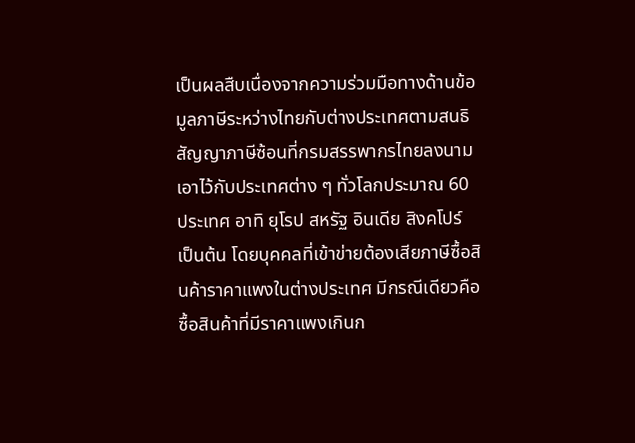เป็นผลสืบเนื่องจากความร่วมมือทางด้านข้อมูลภาษีระหว่างไทยกับต่างประเทศตามสนธิสัญญาภาษีซ้อนที่กรมสรรพากรไทยลงนามเอาไว้กับประเทศต่าง ๆ ทั่วโลกประมาณ 60 ประเทศ อาทิ ยุโรป สหรัฐ อินเดีย สิงคโปร์ เป็นต้น โดยบุคคลที่เข้าข่ายต้องเสียภาษีซื้อสินค้าราคาแพงในต่างประเทศ มีกรณีเดียวคือ ซื้อสินค้าที่มีราคาแพงเกินก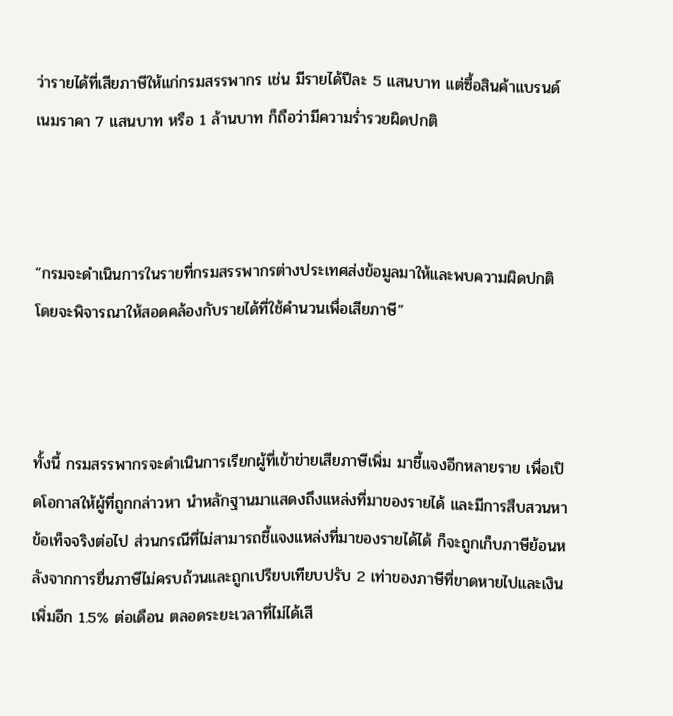ว่ารายได้ที่เสียภาษีให้แก่กรมสรรพากร เช่น มีรายได้ปีละ 5 แสนบาท แต่ซื้อสินค้าแบรนด์เนมราคา 7 แสนบาท หรือ 1 ล้านบาท ก็ถือว่ามีความร่ำรวยผิดปกติ



“กรมจะดำเนินการในรายที่กรมสรรพากรต่างประเทศส่งข้อมูลมาให้และพบความผิดปกติ โดยจะพิจารณาให้สอดคล้องกับรายได้ที่ใช้คำนวนเพื่อเสียภาษี”



ทั้งนี้ กรมสรรพากรจะดำเนินการเรียกผู้ที่เข้าข่ายเสียภาษีเพิ่ม มาชี้แจงอีกหลายราย เพื่อเปิดโอกาสให้ผู้ที่ถูกกล่าวหา นำหลักฐานมาแสดงถึงแหล่งที่มาของรายได้ และมีการสืบสวนหาข้อเท็จจริงต่อไป ส่วนกรณีที่ไม่สามารถชี้แจงแหล่งที่มาของรายได้ได้ ก็จะถูกเก็บภาษีย้อนหลังจากการยื่นภาษีไม่ครบถ้วนและถูกเปรียบเทียบปรับ 2 เท่าของภาษีที่ขาดหายไปและเงินเพิ่มอีก 1.5% ต่อเดือน ตลอดระยะเวลาที่ไม่ได้เสี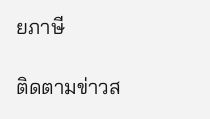ยภาษี

ติดตามข่าวส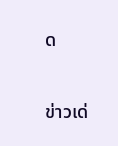ด

ข่าวเด่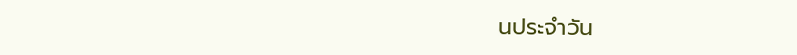นประจำวัน